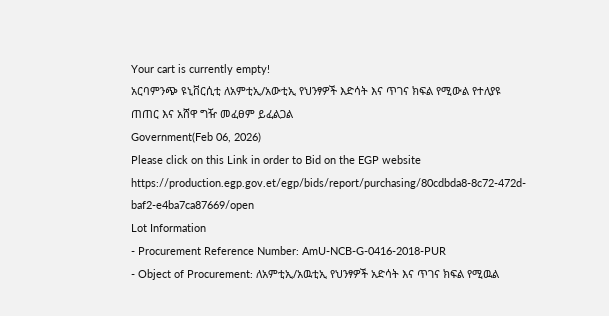Your cart is currently empty!
አርባምንጭ ዩኒቨርሲቲ ለአምቲኢ/አውቲኢ የህንፃዎች እድሳት እና ጥገና ክፍል የሚውል የተለያዩ ጠጠር እና አሸዋ ግዥ መፈፀም ይፈልጋል
Government(Feb 06, 2026)
Please click on this Link in order to Bid on the EGP website
https://production.egp.gov.et/egp/bids/report/purchasing/80cdbda8-8c72-472d-baf2-e4ba7ca87669/open
Lot Information
- Procurement Reference Number: AmU-NCB-G-0416-2018-PUR
- Object of Procurement: ለአምቲኢ/አዉቲኢ የህንፃዎች አድሳት እና ጥገና ክፍል የሚዉል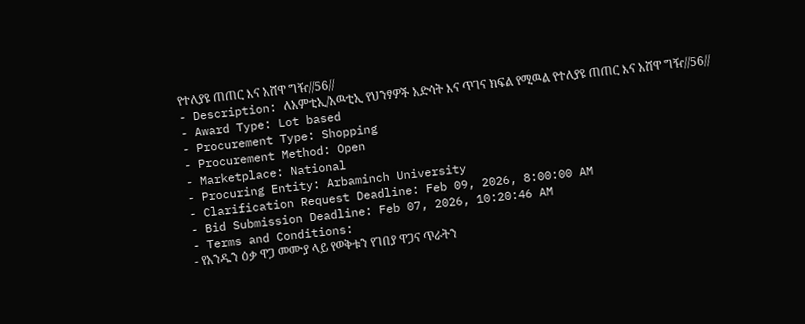የተለያዩ ጠጠር እና አሸዋ ግዥ//56//
- Description: ለአምቲኢ/አዉቲኢ የህንፃዎች አድሳት እና ጥገና ክፍል የሚዉል የተለያዩ ጠጠር እና አሸዋ ግዥ//56//
- Award Type: Lot based
- Procurement Type: Shopping
- Procurement Method: Open
- Marketplace: National
- Procuring Entity: Arbaminch University
- Clarification Request Deadline: Feb 09, 2026, 8:00:00 AM
- Bid Submission Deadline: Feb 07, 2026, 10:20:46 AM
- Terms and Conditions:
- የአንዱን ዕቃ ዋጋ መሙያ ላይ የወቅቱን የገበያ ዋጋና ጥራትን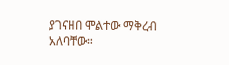ያገናዘበ ሞልተው ማቅረብ አለባቸው።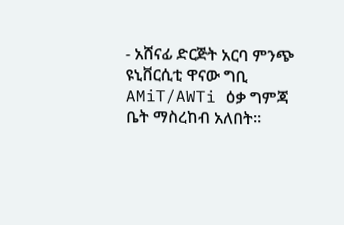- አሸናፊ ድርጅት አርባ ምንጭ ዩኒቨርሲቲ ዋናው ግቢ AMiT/AWTi ዕቃ ግምጃ ቤት ማስረከብ አለበት።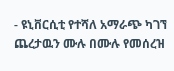- ዩኒቨርሲቲ የተሻለ አማራጭ ካገኘ ጨረታዉን ሙሉ በሙሉ የመሰረዝ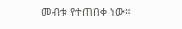መብቱ የተጠበቀ ነው።